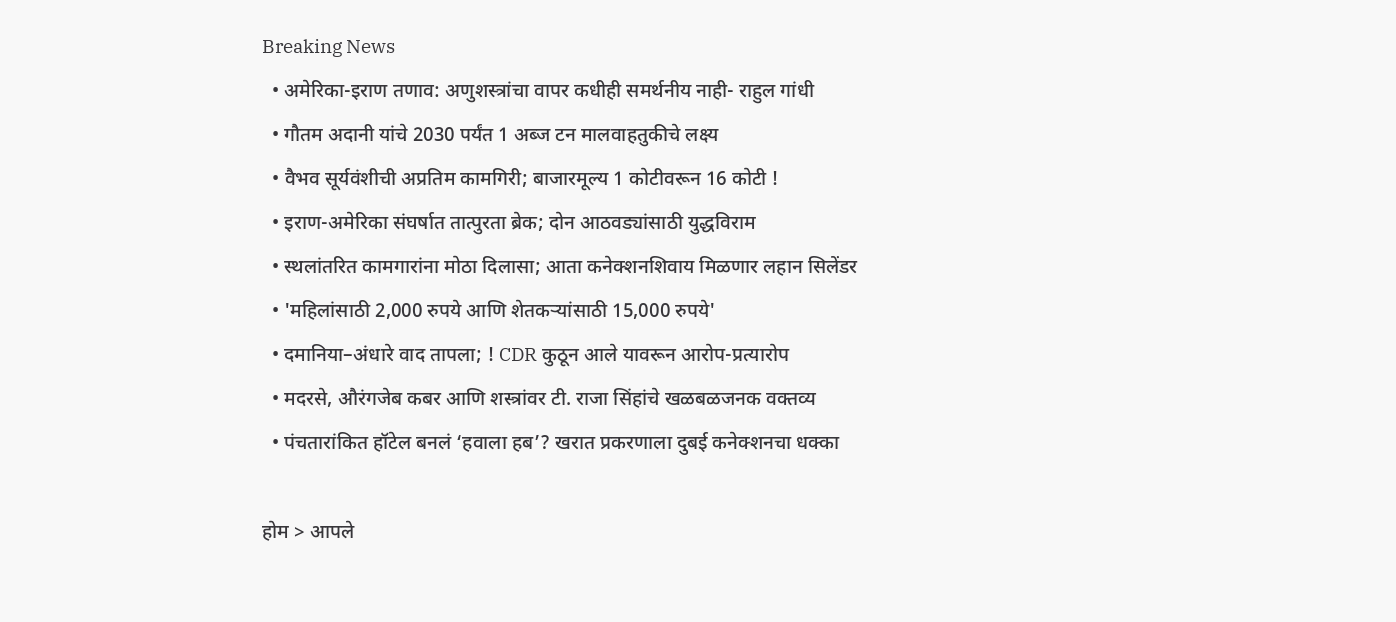Breaking News
  • अमेरिका-इराण तणाव: अणुशस्त्रांचा वापर कधीही समर्थनीय नाही- राहुल गांधी
  • गौतम अदानी यांचे 2030 पर्यंत 1 अब्ज टन मालवाहतुकीचे लक्ष्य
  • वैभव सूर्यवंशीची अप्रतिम कामगिरी; बाजारमूल्य 1 कोटीवरून 16 कोटी !
  • इराण-अमेरिका संघर्षात तात्पुरता ब्रेक; दोन आठवड्यांसाठी युद्धविराम
  • स्थलांतरित कामगारांना मोठा दिलासा; आता कनेक्शनशिवाय मिळणार लहान सिलेंडर
  • 'महिलांसाठी 2,000 रुपये आणि शेतकऱ्यांसाठी 15,000 रुपये'
  • दमानिया–अंधारे वाद तापला; ! CDR कुठून आले यावरून आरोप-प्रत्यारोप
  • मदरसे, औरंगजेब कबर आणि शस्त्रांवर टी. राजा सिंहांचे खळबळजनक वक्तव्य
  • पंचतारांकित हॉटेल बनलं ‘हवाला हब’? खरात प्रकरणाला दुबई कनेक्शनचा धक्का

होम > आपले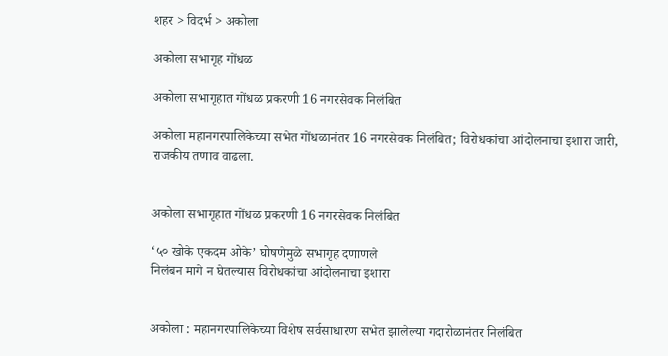शहर > विदर्भ > अकोला

अकोला सभागृह गोंधळ

अकोला सभागृहात गोंधळ प्रकरणी 16 नगरसेवक निलंबित

अकोला महानगरपालिकेच्या सभेत गोंधळानंतर 16 नगरसेवक निलंबित; विरोधकांचा आंदोलनाचा इशारा जारी, राजकीय तणाव वाढला.


अकोला सभागृहात गोंधळ प्रकरणी 16 नगरसेवक निलंबित

‘५० खोके एकदम ओके’ घोषणेमुळे सभागृह दणाणले
निलंबन मागे न घेतल्यास विरोधकांचा आंदोलनाचा इशारा


अकोला : महानगरपालिकेच्या विशेष सर्वसाधारण सभेत झालेल्या गदारोळानंतर निलंबित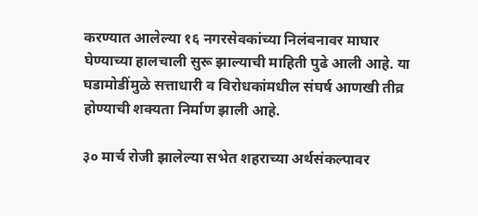करण्यात आलेल्या १६ नगरसेवकांच्या निलंबनावर माघार घेण्याच्या हालचाली सुरू झाल्याची माहिती पुढे आली आहे. या घडामोडींमुळे सत्ताधारी व विरोधकांमधील संघर्ष आणखी तीव्र होण्याची शक्यता निर्माण झाली आहे.

३० मार्च रोजी झालेल्या सभेत शहराच्या अर्थसंकल्पावर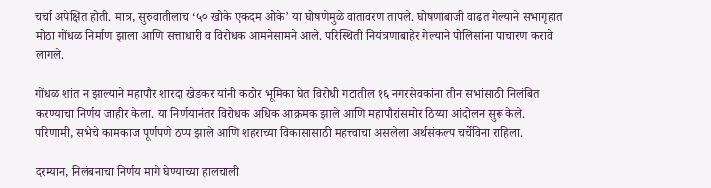चर्चा अपेक्षित होती. मात्र, सुरुवातीलाच ‘५० खोके एकदम ओके’ या घोषणेमुळे वातावरण तापले. घोषणाबाजी वाढत गेल्याने सभागृहात मोठा गोंधळ निर्माण झाला आणि सत्ताधारी व विरोधक आमनेसामने आले. परिस्थिती नियंत्रणाबाहेर गेल्याने पोलिसांना पाचारण करावे लागले.

गोंधळ शांत न झाल्याने महापौर शारदा खेडकर यांनी कठोर भूमिका घेत विरोधी गटातील १६ नगरसेवकांना तीन सभांसाठी निलंबित करण्याचा निर्णय जाहीर केला. या निर्णयानंतर विरोधक अधिक आक्रमक झाले आणि महापौरांसमोर ठिय्या आंदोलन सुरू केले. परिणामी, सभेचे कामकाज पूर्णपणे ठप्प झाले आणि शहराच्या विकासासाठी महत्त्वाचा असलेला अर्थसंकल्प चर्चेविना राहिला.

दरम्यान, निलंबनाचा निर्णय मागे घेण्याच्या हालचाली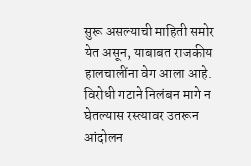सुरू असल्याची माहिती समोर येत असून, याबाबत राजकीय हालचालींना वेग आला आहे. विरोधी गटाने निलंबन मागे न घेतल्यास रस्त्यावर उतरून आंदोलन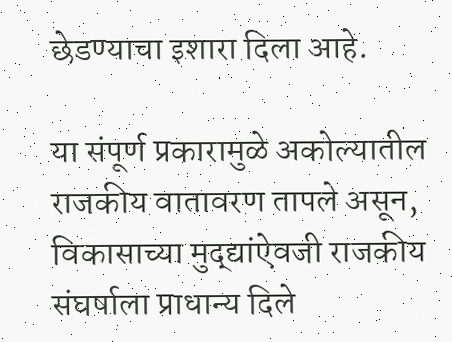छेडण्याचा इशारा दिला आहे.

या संपूर्ण प्रकारामुळे अकोल्यातील राजकीय वातावरण तापले असून, विकासाच्या मुद्द्यांऐवजी राजकीय संघर्षाला प्राधान्य दिले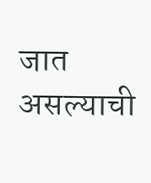जात असल्याची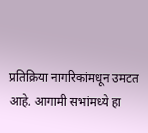प्रतिक्रिया नागरिकांमधून उमटत आहे. आगामी सभांमध्ये हा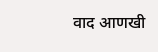वाद आणखी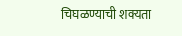चिघळण्याची शक्यता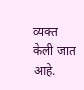व्यक्त केली जात आहे.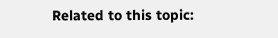Related to this topic: